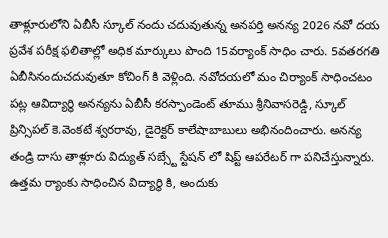తాళ్లూరులోని ఏబీసీ స్కూల్ నందు చదువుతున్న అనపర్తి అనన్య 2026 నవో దయ ప్రవేశ పరీక్ష ఫలితాల్లో అధిక మార్కులు పొంది 15వర్యాంక్ సాధిం చారు. 5వతరగతి ఏబీసినందుచదువుతూ కోచింగ్ కి వెళ్లింది. నవోదయలో మం చిర్యాంక్ సాధించటం పట్ల ఆవిద్యార్థి అనన్యను ఏబీసీ కరస్పాండెంట్ తూము శ్రీనివాసరెడ్డి, స్కూల్ ప్రిన్సిపల్ కె.వెంకటే శ్వరరావు, డైరెక్టర్ కాలేషాబాబులు అభినందించారు. అనన్య తండ్రి దాసు తాళ్లూరు విద్యుత్ సబ్స్టే స్టేషన్ లో షిప్ట్ ఆపరేటర్ గా పనిచేస్తున్నారు. ఉత్తమ ర్యాంకు సాధించిన విద్యార్థి కి, అందుకు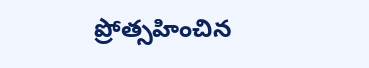ప్రోత్సహించిన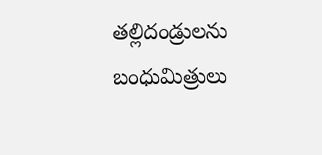తల్లిదండ్రులను బంధుమిత్రులు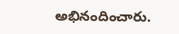అభినందించారు.